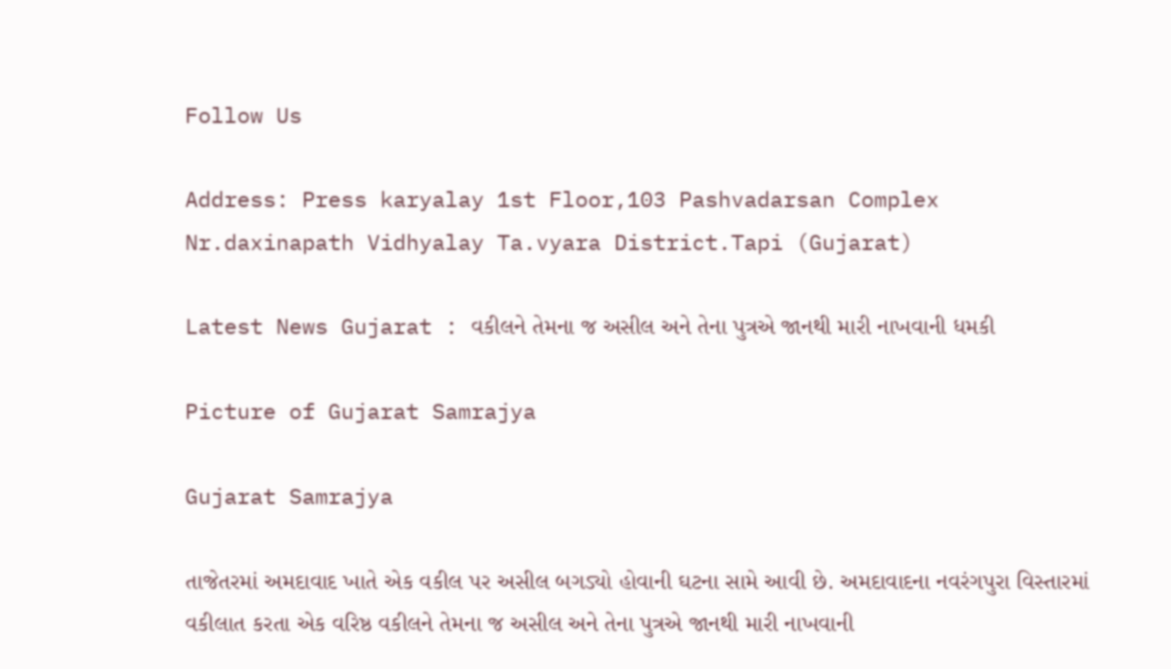Follow Us

Address: Press karyalay 1st Floor,103 Pashvadarsan Complex Nr.daxinapath Vidhyalay Ta.vyara District.Tapi (Gujarat)

Latest News Gujarat : વકીલને તેમના જ અસીલ અને તેના પુત્રએ જાનથી મારી નાખવાની ધમકી

Picture of Gujarat Samrajya

Gujarat Samrajya

તાજેતરમાં અમદાવાદ ખાતે એક વકીલ પર અસીલ બગડ્યો હોવાની ઘટના સામે આવી છે. અમદાવાદના નવરંગપુરા વિસ્તારમાં વકીલાત કરતા એક વરિષ્ઠ વકીલને તેમના જ અસીલ અને તેના પુત્રએ જાનથી મારી નાખવાની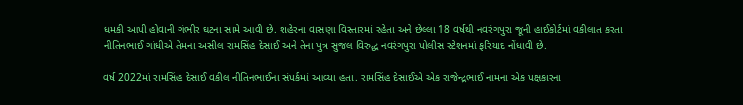ધમકી આપી હોવાની ગંભીર ઘટના સામે આવી છે. શહેરના વાસણા વિસ્તારમાં રહેતા અને છેલ્લા 18 વર્ષથી નવરંગપુરા જૂની હાઈકોર્ટમાં વકીલાત કરતા નીતિનભાઈ ગાંધીએ તેમના અસીલ રામસિંહ દેસાઈ અને તેના પુત્ર સુજલ વિરુદ્ધ નવરંગપુરા પોલીસ સ્ટેશનમાં ફરિયાદ નોંધાવી છે.

વર્ષ 2022માં રામસિંહ દેસાઈ વકીલ નીતિનભાઈના સંપર્કમાં આવ્યા હતા. રામસિંહ દેસાઈએ એક રાજેન્દ્રભાઈ નામના એક પક્ષકારના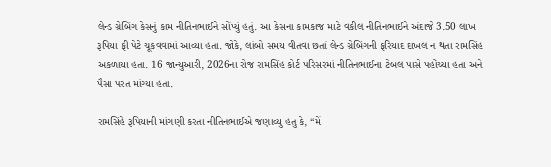લેન્ડ ગ્રેબિંગ કેસનું કામ નીતિનભાઈને સોંપ્યું હતું. આ કેસના કામકાજ માટે વકીલ નીતિનભાઈને અંદાજે 3.50 લાખ રૂપિયા ફી પેટે ચૂકવવામાં આવ્યા હતા. જોકે, લાંબો સમય વીતવા છતાં લેન્ડ ગ્રેબિંગની ફરિયાદ દાખલ ન થતા રામસિંહ અકળાયા હતા. 16 જાન્યુઆરી, 2026ના રોજ રામસિંહ કોર્ટ પરિસરમાં નીતિનભાઈના ટેબલ પાસે પહોંચ્યા હતા અને પૈસા પરત માંગ્યા હતા.

રામસિંહે રૂપિયાની માંગણી કરતા નીતિનભાઈએ જણાવ્યુ હતુ કે, “મેં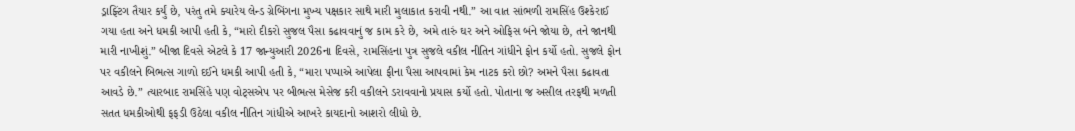ડ્રાફ્ટિંગ તૈયાર કર્યું છે, પરંતુ તમે ક્યારેય લેન્ડ ગ્રેબિંગના મુખ્ય પક્ષકાર સાથે મારી મુલાકાત કરાવી નથી.” આ વાત સાંભળી રામસિંહ ઉશ્કેરાઈ ગયા હતા અને ધમકી આપી હતી કે, “મારો દીકરો સુજલ પૈસા કઢાવવાનું જ કામ કરે છે, અમે તારું ઘર અને ઓફિસ બંને જોયા છે, તને જાનથી મારી નાખીશું.” બીજા દિવસે એટલે કે 17 જાન્યુઆરી 2026ના દિવસે, રામસિંહના પુત્ર સુજલે વકીલ નીતિન ગાંધીને ફોન કર્યો હતો. સુજલે ફોન પર વકીલને બિભત્સ ગાળો દઈને ધમકી આપી હતી કે, “મારા પપ્પાએ આપેલા ફીના પૈસા આપવામાં કેમ નાટક કરો છો? અમને પૈસા કઢાવતા આવડે છે.” ત્યારબાદ રામસિંહે પણ વોટ્સએપ પર બીભત્સ મેસેજ કરી વકીલને ડરાવવાનો પ્રયાસ કર્યો હતો. પોતાના જ અસીલ તરફથી મળતી સતત ધમકીઓથી ફફડી ઉઠેલા વકીલ નીતિન ગાંધીએ આખરે કાયદાનો આશરો લીધો છે.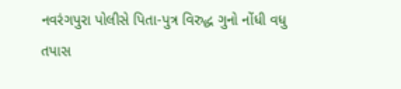નવરંગપુરા પોલીસે પિતા-પુત્ર વિરુદ્ધ ગુનો નોંધી વધુ તપાસ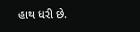હાથ ધરી છે.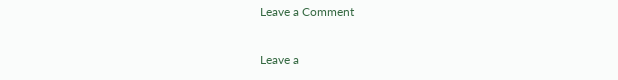Leave a Comment

Leave a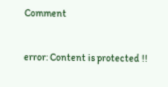Comment

error: Content is protected !!